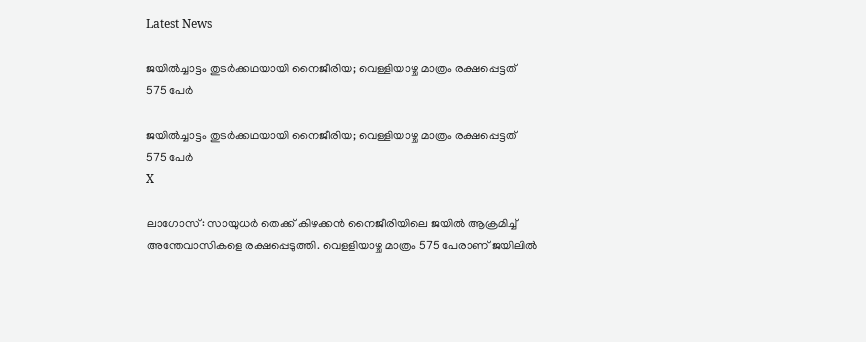Latest News

ജയില്‍ച്ചാട്ടം തുടര്‍ക്കഥയായി നൈജീരിയ; വെള്ളിയാഴ്ച മാത്രം രക്ഷപ്പെട്ടത് 575 പേര്‍

ജയില്‍ച്ചാട്ടം തുടര്‍ക്കഥയായി നൈജീരിയ; വെള്ളിയാഴ്ച മാത്രം രക്ഷപ്പെട്ടത് 575 പേര്‍
X

ലാഗോസ്: സായുധര്‍ തെക്ക് കിഴക്കന്‍ നൈജീരിയിലെ ജയില്‍ ആക്രമിച്ച് അന്തേവാസികളെ രക്ഷപ്പെടുത്തി. വെളളിയാഴ്ച മാത്രം 575 പേരാണ് ജയിലില്‍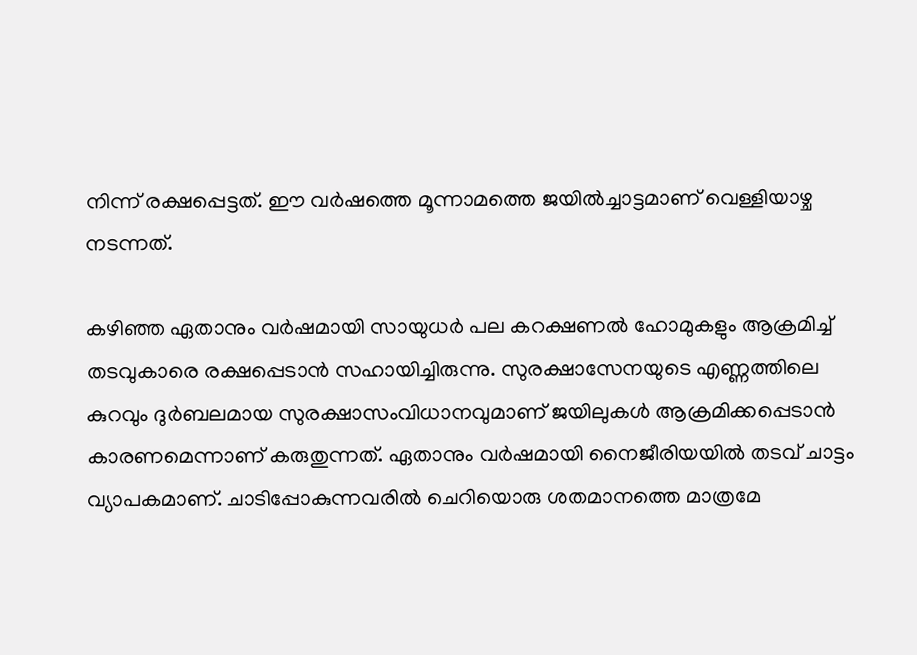നിന്ന് രക്ഷപ്പെട്ടത്. ഈ വര്‍ഷത്തെ മൂന്നാമത്തെ ജയില്‍ച്ചാട്ടമാണ് വെള്ളിയാഴ്ച നടന്നത്.

കഴിഞ്ഞ ഏതാനും വര്‍ഷമായി സായുധര്‍ പല കറക്ഷണല്‍ ഹോമുകളും ആക്രമിച്ച് തടവുകാരെ രക്ഷപ്പെടാന്‍ സഹായിച്ചിരുന്നു. സുരക്ഷാസേനയുടെ എണ്ണത്തിലെ കുറവും ദുര്‍ബലമായ സുരക്ഷാസംവിധാനവുമാണ് ജയിലുകള്‍ ആക്രമിക്കപ്പെടാന്‍ കാരണമെന്നാണ് കരുതുന്നത്. ഏതാനും വര്‍ഷമായി നൈജീരിയയില്‍ തടവ് ചാട്ടം വ്യാപകമാണ്. ചാടിപ്പോകുന്നവരില്‍ ചെറിയൊരു ശതമാനത്തെ മാത്രമേ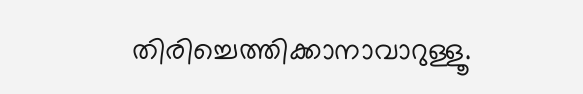തിരിച്ചെത്തിക്കാനാവാറുള്ളൂ.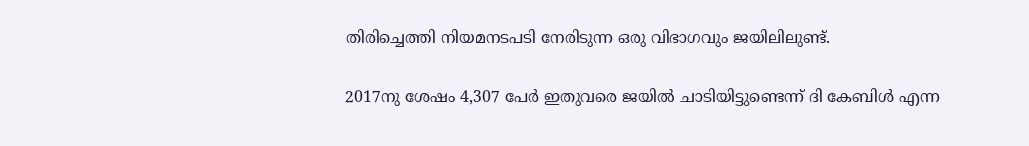തിരിച്ചെത്തി നിയമനടപടി നേരിടുന്ന ഒരു വിഭാഗവും ജയിലിലുണ്ട്.

2017നു ശേഷം 4,307 പേര്‍ ഇതുവരെ ജയില്‍ ചാടിയിട്ടുണ്ടെന്ന് ദി കേബിള്‍ എന്ന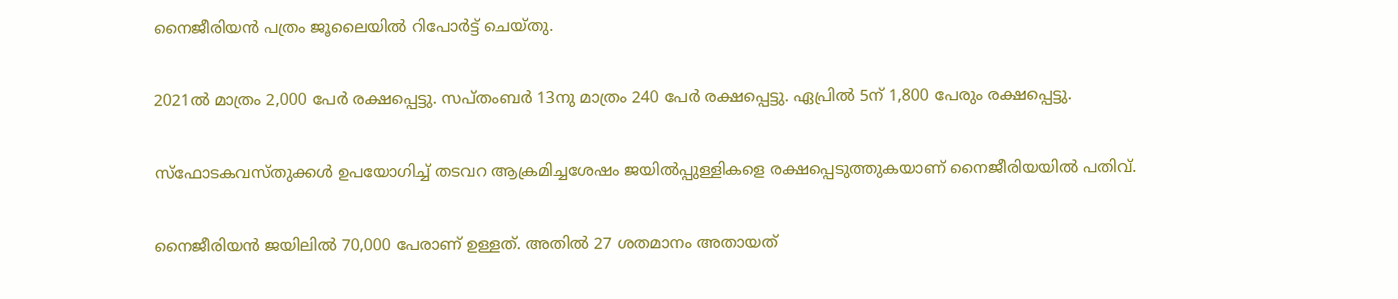നൈജീരിയന്‍ പത്രം ജൂലൈയില്‍ റിപോര്‍ട്ട് ചെയ്തു.

2021ല്‍ മാത്രം 2,000 പേര്‍ രക്ഷപ്പെട്ടു. സപ്തംബര്‍ 13നു മാത്രം 240 പേര്‍ രക്ഷപ്പെട്ടു. ഏപ്രില്‍ 5ന് 1,800 പേരും രക്ഷപ്പെട്ടു.

സ്‌ഫോടകവസ്തുക്കള്‍ ഉപയോഗിച്ച് തടവറ ആക്രമിച്ചശേഷം ജയില്‍പ്പുള്ളികളെ രക്ഷപ്പെടുത്തുകയാണ് നൈജീരിയയില്‍ പതിവ്.

നൈജീരിയന്‍ ജയിലില്‍ 70,000 പേരാണ് ഉള്ളത്. അതില്‍ 27 ശതമാനം അതായത്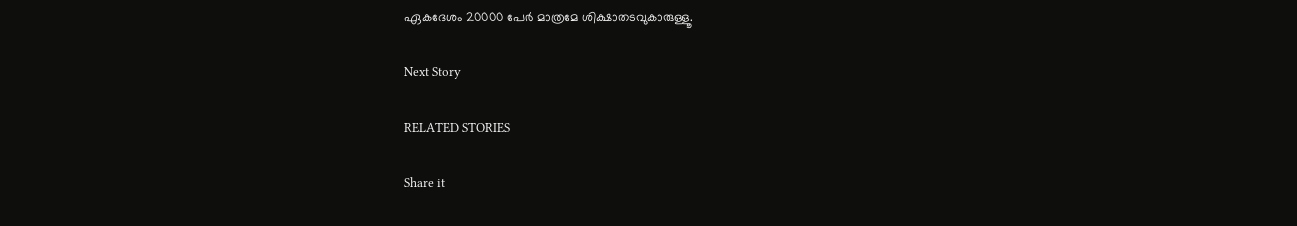ഏകദേശം 20000 പേര്‍ മാത്രമേ ശിക്ഷാതടവുകാരുള്ളൂ.

Next Story

RELATED STORIES

Share it